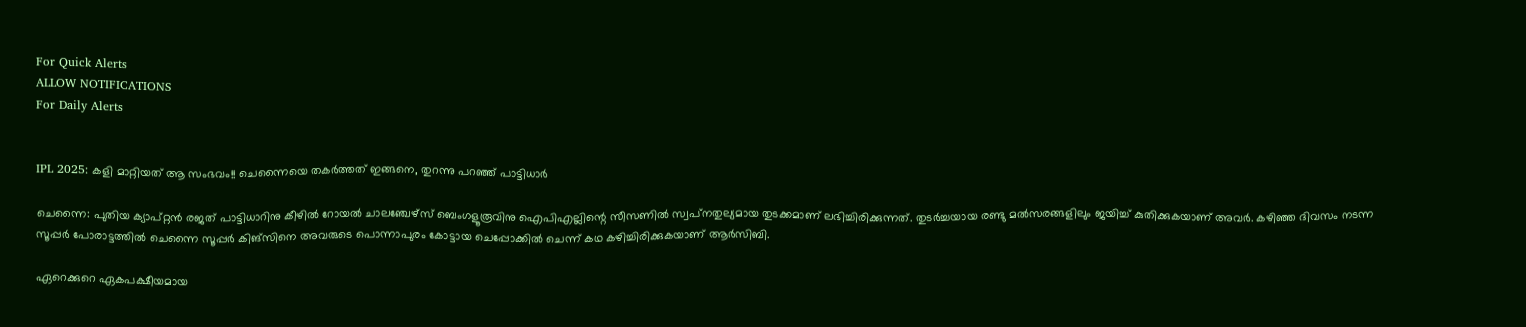For Quick Alerts
ALLOW NOTIFICATIONS
For Daily Alerts


IPL 2025: കളി മാറ്റിയത് ആ സംഭവം!! ചെന്നൈയെ തകര്‍ത്തത് ഇങ്ങനെ, തുറന്നു പറഞ്ഞ് പാട്ടിധാര്‍

ചെന്നൈ: പുതിയ ക്യാപ്റ്റന്‍ രജത് പാട്ടിധാറിനു കീഴില്‍ റോയല്‍ ചാലഞ്ചേഴ്‌സ് ബെംഗളൂരൂവിനു ഐപിഎല്ലിന്റെ സീസണില്‍ സ്വപ്‌നതുല്യമായ തുടക്കമാണ് ലഭിച്ചിരിക്കുന്നത്. തുടര്‍ച്ചയായ രണ്ടു മല്‍സരങ്ങളിലും ജയിച്ച് കുതിക്കുകയാണ് അവര്‍. കഴിഞ്ഞ ദിവസം നടന്ന സൂപ്പര്‍ പോരാട്ടത്തില്‍ ചെന്നൈ സൂപ്പര്‍ കിങ്‌സിനെ അവരുടെ പൊന്നാപുരം കോട്ടായ ചെപ്പോക്കില്‍ ചെന്ന് കഥ കഴിച്ചിരിക്കുകയാണ് ആര്‍സിബി.

ഏറെക്കുറെ ഏകപക്ഷീയമായ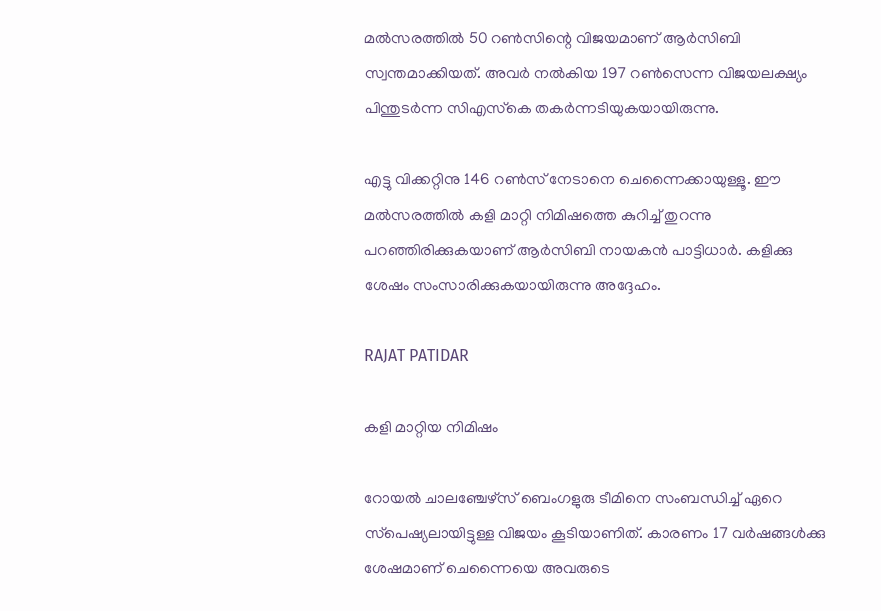മല്‍സരത്തില്‍ 50 റണ്‍സിന്റെ വിജയമാണ് ആര്‍സിബി സ്വന്തമാക്കിയത്. അവര്‍ നല്‍കിയ 197 റണ്‍സെന്ന വിജയലക്ഷ്യം പിന്തുടര്‍ന്ന സിഎസ്‌കെ തകര്‍ന്നടിയുകയായിരുന്നു.

എട്ടു വിക്കറ്റിനു 146 റണ്‍സ് നേടാനെ ചെന്നൈക്കായുള്ളൂ. ഈ മല്‍സരത്തില്‍ കളി മാറ്റി നിമിഷത്തെ കുറിച്ച് തുറന്നു പറഞ്ഞിരിക്കുകയാണ് ആര്‍സിബി നായകന്‍ പാട്ടിധാര്‍. കളിക്കു ശേഷം സംസാരിക്കുകയായിരുന്നു അദ്ദേഹം.

RAJAT PATIDAR

കളി മാറ്റിയ നിമിഷം

റോയല്‍ ചാലഞ്ചേഴ്‌സ് ബെംഗളുരു ടീമിനെ സംബന്ധിച്ച് ഏറെ സ്‌പെഷ്യലായിട്ടുള്ള വിജയം കൂടിയാണിത്. കാരണം 17 വര്‍ഷങ്ങള്‍ക്കു ശേഷമാണ് ചെന്നൈയെ അവരുടെ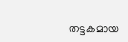തട്ടകമായ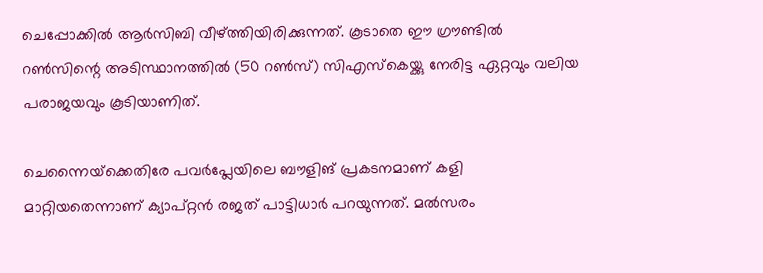ചെപ്പോക്കില്‍ ആര്‍സിബി വീഴ്ത്തിയിരിക്കുന്നത്. കൂടാതെ ഈ ഗ്രൗണ്ടില്‍ റണ്‍സിന്റെ അടിസ്ഥാനത്തില്‍ (50 റണ്‍സ്) സിഎസ്‌കെയ്ക്കു നേരിട്ട ഏറ്റവും വലിയ പരാജയവും കൂടിയാണിത്.

ചെന്നൈയ്‌ക്കെതിരേ പവര്‍പ്ലേയിലെ ബൗളിങ് പ്രകടനമാണ് കളി മാറ്റിയതെന്നാണ് ക്യാപ്റ്റന്‍ രജത് പാട്ടിധാര്‍ പറയുന്നത്. മല്‍സരം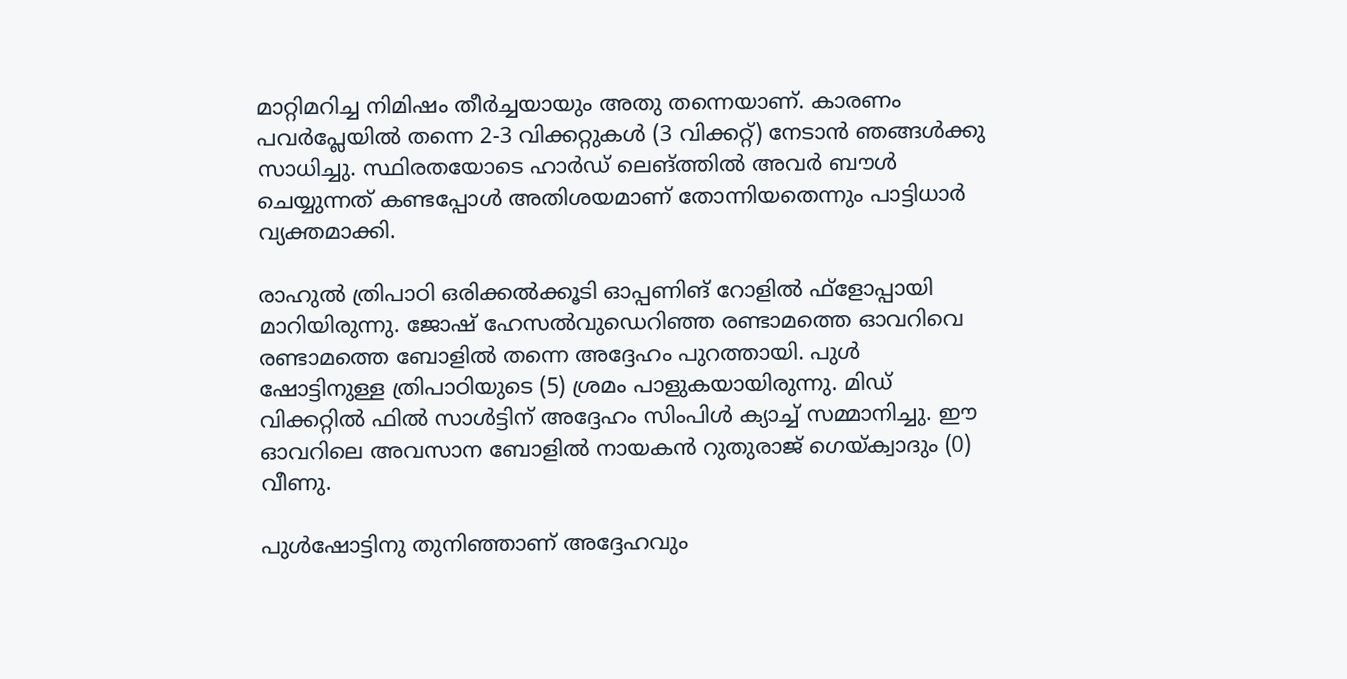മാറ്റിമറിച്ച നിമിഷം തീര്‍ച്ചയായും അതു തന്നെയാണ്. കാരണം പവര്‍പ്ലേയില്‍ തന്നെ 2-3 വിക്കറ്റുകള്‍ (3 വിക്കറ്റ്) നേടാന്‍ ഞങ്ങള്‍ക്കു സാധിച്ചു. സ്ഥിരതയോടെ ഹാര്‍ഡ് ലെങ്ത്തില്‍ അവര്‍ ബൗള്‍ ചെയ്യുന്നത് കണ്ടപ്പോള്‍ അതിശയമാണ് തോന്നിയതെന്നും പാട്ടിധാര്‍ വ്യക്തമാക്കി.

രാഹുല്‍ ത്രിപാഠി ഒരിക്കല്‍ക്കൂടി ഓപ്പണിങ് റോളില്‍ ഫ്‌ളോപ്പായി മാറിയിരുന്നു. ജോഷ് ഹേസല്‍വുഡെറിഞ്ഞ രണ്ടാമത്തെ ഓവറിവെ രണ്ടാമത്തെ ബോളില്‍ തന്നെ അദ്ദേഹം പുറത്തായി. പുള്‍ ഷോട്ടിനുള്ള ത്രിപാഠിയുടെ (5) ശ്രമം പാളുകയായിരുന്നു. മിഡ് വിക്കറ്റില്‍ ഫില്‍ സാള്‍ട്ടിന് അദ്ദേഹം സിംപിള്‍ ക്യാച്ച് സമ്മാനിച്ചു. ഈ ഓവറിലെ അവസാന ബോളില്‍ നായകന്‍ റുതുരാജ് ഗെയ്ക്വാദും (0) വീണു.

പുള്‍ഷോട്ടിനു തുനിഞ്ഞാണ് അദ്ദേഹവും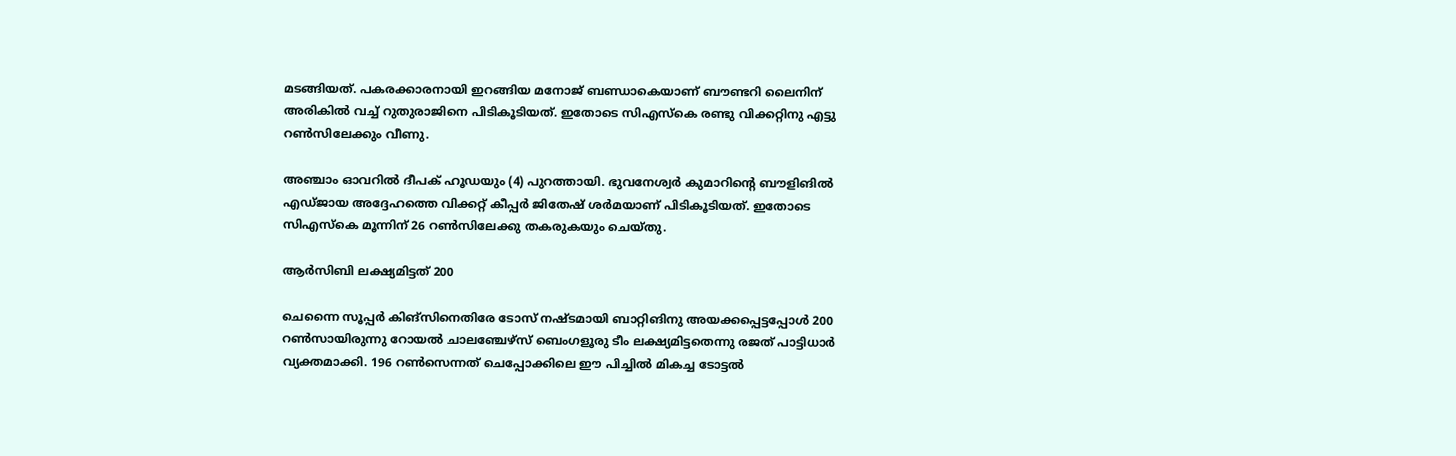മടങ്ങിയത്. പകരക്കാരനായി ഇറങ്ങിയ മനോജ് ബണ്ഡാകെയാണ് ബൗണ്ടറി ലൈനിന് അരികില്‍ വച്ച് റുതുരാജിനെ പിടികൂടിയത്. ഇതോടെ സിഎസ്‌കെ രണ്ടു വിക്കറ്റിനു എട്ടു റണ്‍സിലേക്കും വീണു.

അഞ്ചാം ഓവറില്‍ ദീപക് ഹൂഡയും (4) പുറത്തായി. ഭുവനേശ്വര്‍ കുമാറിന്റെ ബൗളിങില്‍ എഡ്ജായ അദ്ദേഹത്തെ വിക്കറ്റ് കീപ്പര്‍ ജിതേഷ് ശര്‍മയാണ് പിടികൂടിയത്. ഇതോടെ സിഎസ്‌കെ മൂന്നിന് 26 റണ്‍സിലേക്കു തകരുകയും ചെയ്തു.

ആര്‍സിബി ലക്ഷ്യമിട്ടത് 200

ചെന്നൈ സൂപ്പര്‍ കിങ്‌സിനെതിരേ ടോസ് നഷ്ടമായി ബാറ്റിങിനു അയക്കപ്പെട്ടപ്പോള്‍ 200 റണ്‍സായിരുന്നു റോയല്‍ ചാലഞ്ചേഴ്‌സ് ബെംഗളൂരു ടീം ലക്ഷ്യമിട്ടതെന്നു രജത് പാട്ടിധാര്‍ വ്യക്തമാക്കി. 196 റണ്‍സെന്നത് ചെപ്പോക്കിലെ ഈ പിച്ചില്‍ മികച്ച ടോട്ടല്‍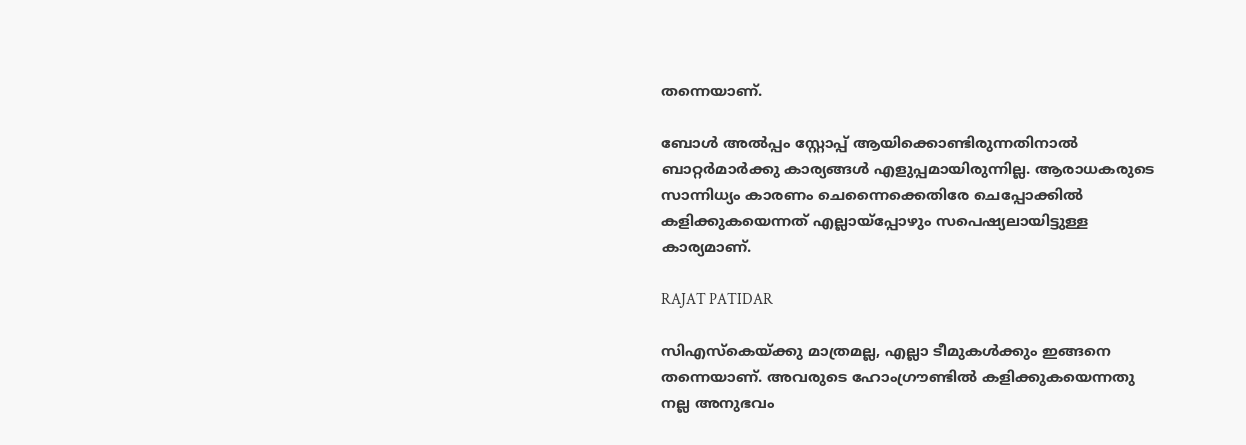തന്നെയാണ്.

ബോള്‍ അല്‍പ്പം സ്റ്റോപ്പ് ആയിക്കൊണ്ടിരുന്നതിനാല്‍ ബാറ്റര്‍മാര്‍ക്കു കാര്യങ്ങള്‍ എളുപ്പമായിരുന്നില്ല. ആരാധകരുടെ സാന്നിധ്യം കാരണം ചെന്നൈക്കെതിരേ ചെപ്പോക്കില്‍ കളിക്കുകയെന്നത് എല്ലായ്‌പ്പോഴും സപെഷ്യലായിട്ടുള്ള കാര്യമാണ്.

RAJAT PATIDAR

സിഎസ്‌കെയ്ക്കു മാത്രമല്ല, എല്ലാ ടീമുകള്‍ക്കും ഇങ്ങനെ തന്നെയാണ്. അവരുടെ ഹോംഗ്രൗണ്ടില്‍ കളിക്കുകയെന്നതു നല്ല അനുഭവം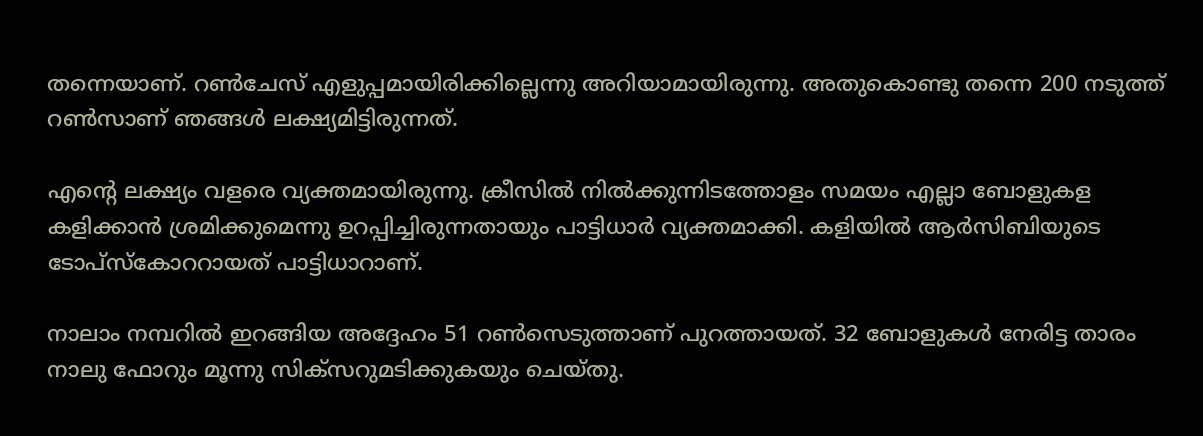തന്നെയാണ്. റണ്‍ചേസ് എളുപ്പമായിരിക്കില്ലെന്നു അറിയാമായിരുന്നു. അതുകൊണ്ടു തന്നെ 200 നടുത്ത് റണ്‍സാണ് ഞങ്ങള്‍ ലക്ഷ്യമിട്ടിരുന്നത്.

എന്റെ ലക്ഷ്യം വളരെ വ്യക്തമായിരുന്നു. ക്രീസില്‍ നില്‍ക്കുന്നിടത്തോളം സമയം എല്ലാ ബോളുകള കളിക്കാന്‍ ശ്രമിക്കുമെന്നു ഉറപ്പിച്ചിരുന്നതായും പാട്ടിധാര്‍ വ്യക്തമാക്കി. കളിയില്‍ ആര്‍സിബിയുടെ ടോപ്‌സ്‌കോററായത് പാട്ടിധാറാണ്.

നാലാം നമ്പറില്‍ ഇറങ്ങിയ അദ്ദേഹം 51 റണ്‍സെടുത്താണ് പുറത്തായത്. 32 ബോളുകള്‍ നേരിട്ട താരം നാലു ഫോറും മൂന്നു സിക്‌സറുമടിക്കുകയും ചെയ്തു.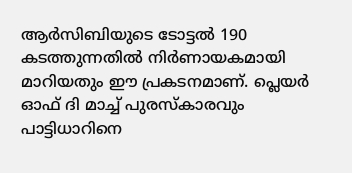ആര്‍സിബിയുടെ ടോട്ടല്‍ 190 കടത്തുന്നതില്‍ നിര്‍ണായകമായി മാറിയതും ഈ പ്രകടനമാണ്. പ്ലെയര്‍ ഓഫ് ദി മാച്ച് പുരസ്‌കാരവും പാട്ടിധാറിനെ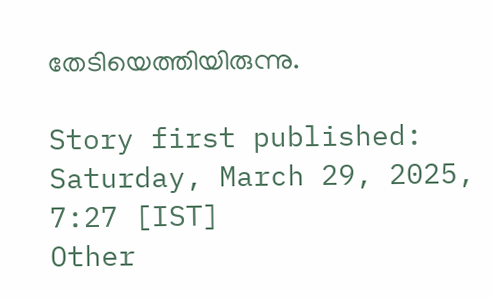തേടിയെത്തിയിരുന്നു.

Story first published: Saturday, March 29, 2025, 7:27 [IST]
Other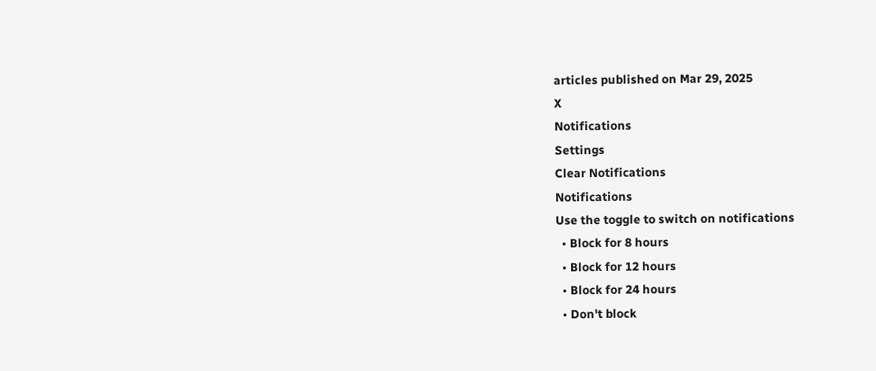articles published on Mar 29, 2025
X
Notifications
Settings
Clear Notifications
Notifications
Use the toggle to switch on notifications
  • Block for 8 hours
  • Block for 12 hours
  • Block for 24 hours
  • Don't block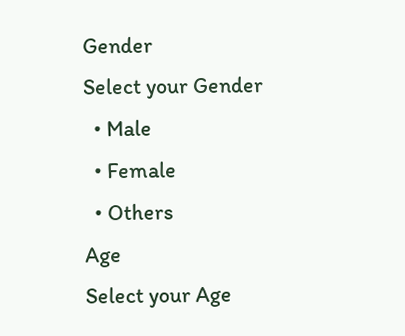Gender
Select your Gender
  • Male
  • Female
  • Others
Age
Select your Age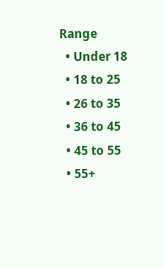Range
  • Under 18
  • 18 to 25
  • 26 to 35
  • 36 to 45
  • 45 to 55
  • 55+